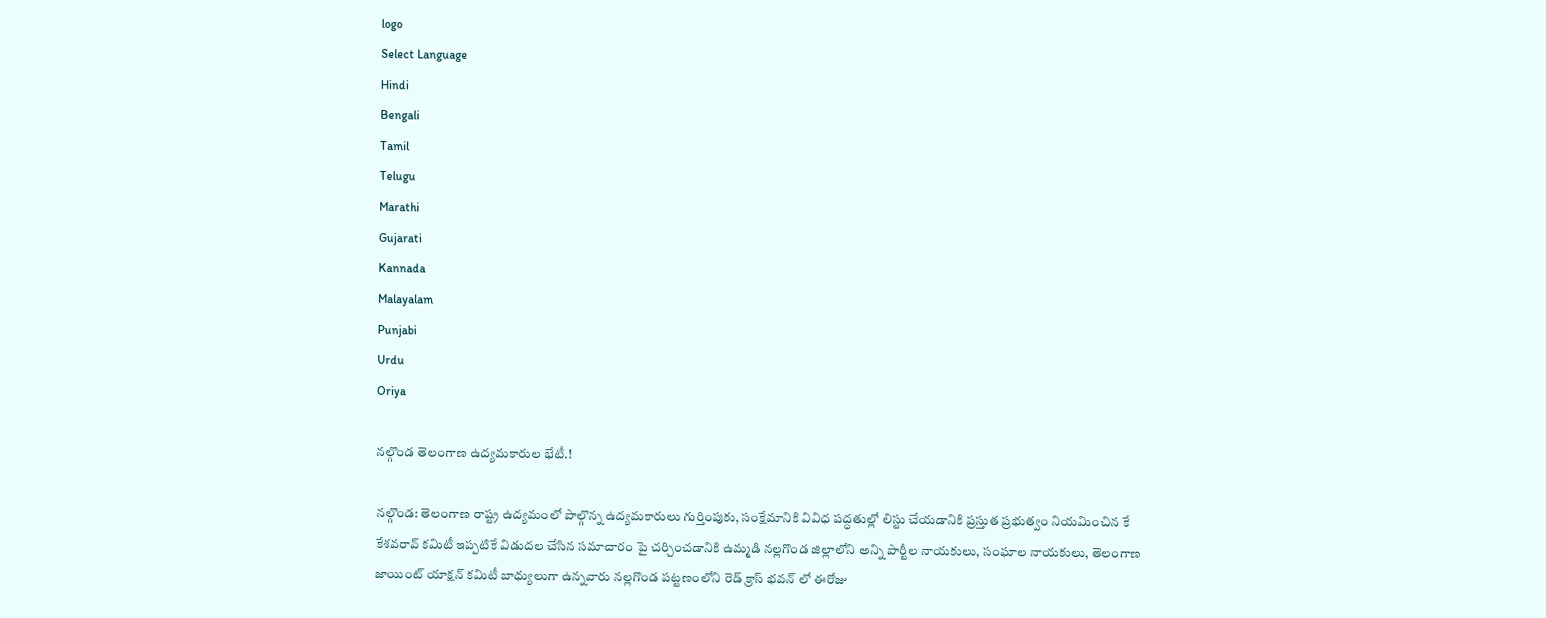logo
Select Language
Hindi
Bengali
Tamil
Telugu
Marathi
Gujarati
Kannada
Malayalam
Punjabi
Urdu
Oriya

నల్గొండ తెలంగాణ ఉద్యమకారుల భేటీ.!

నల్గొండ: తెలంగాణ రాష్ట్ర ఉద్యమంలో పాల్గొన్న ఉద్యమకారులు గుర్తింపుకు, సంక్షేమానికి వివిధ పద్ధతుల్లో లిస్టు చేయడానికి ప్రస్తుత ప్రభుత్వం నియమించిన కే కేశవరావ్ కమిటీ ఇప్పటికే విడుదల చేసిన సమాచారం పై చర్చించడానికి ఉమ్మడి నల్లగొండ జిల్లాలోని అన్ని పార్టీల నాయకులు, సంఘాల నాయకులు, తెలంగాణ జాయింట్ యాక్షన్ కమిటీ బాధ్యులుగా ఉన్నవారు నల్లగొండ పట్టణంలోని రెడ్ క్రాస్ భవన్ లో ఈరోజు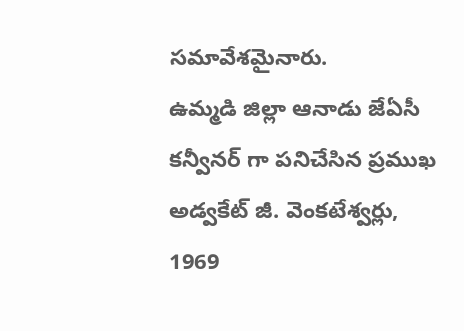సమావేశమైనారు.
ఉమ్మడి జిల్లా ఆనాడు జేఏసీ కన్వీనర్ గా పనిచేసిన ప్రముఖ అడ్వకేట్ జీ. వెంకటేశ్వర్లు, 1969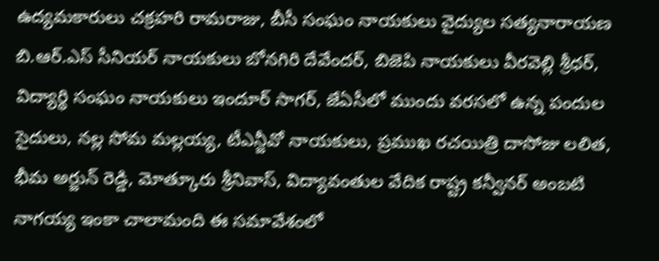ఉద్యమకారులు చక్రహరి రామరాజు, బీసీ సంఘం నాయకులు వైద్యుల సత్యనారాయణ బి.ఆర్.ఎస్ సీనియర్ నాయకులు బోనగిరి దేవేందర్, బిజెపి నాయకులు వీరవెల్లి శ్రీధర్, విద్యార్థి సంఘం నాయకులు ఇందూర్ సాగర్, జేఏసీలో ముందు వరసలో ఉన్న పందుల సైదులు, నల్ల సోమ మల్లయ్య, టీఎన్జీవో నాయకులు, ప్రముఖ రచయిత్రి దాసోజు లలిత,
భీమ అర్జున్ రెడ్డి, మోత్కూరు శ్రీనివాస్, విద్యావంతుల వేదిక రాష్ట్ర కన్వీనర్ అంబటి నాగయ్య ఇంకా చాలామంది ఈ సమావేశంలో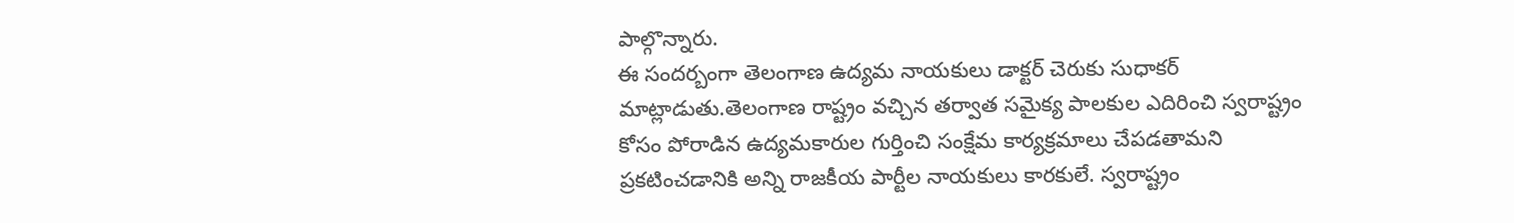పాల్గొన్నారు.
ఈ సందర్బంగా తెలంగాణ ఉద్యమ నాయకులు డాక్టర్ చెరుకు సుధాకర్ మాట్లాడుతు.తెలంగాణ రాష్ట్రం వచ్చిన తర్వాత సమైక్య పాలకుల ఎదిరించి స్వరాష్ట్రం కోసం పోరాడిన ఉద్యమకారుల గుర్తించి సంక్షేమ కార్యక్రమాలు చేపడతామని ప్రకటించడానికి అన్ని రాజకీయ పార్టీల నాయకులు కారకులే. స్వరాష్ట్రం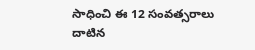సాధించి ఈ 12 సంవత్సరాలు దాటిన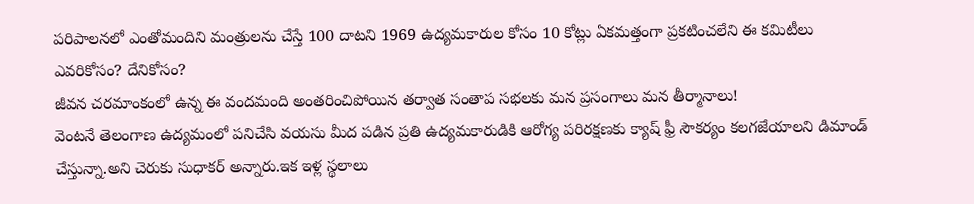పరిపాలనలో ఎంతోమందిని మంత్రులను చేస్తే 100 దాటని 1969 ఉద్యమకారుల కోసం 10 కోట్లు ఏకమత్తంగా ప్రకటించలేని ఈ కమిటీలు ఎవరికోసం? దేనికోసం?
జీవన చరమాంకంలో ఉన్న ఈ వందమంది అంతరించిపోయిన తర్వాత సంతాప సభలకు మన ప్రసంగాలు మన తీర్మానాలు!
వెంటనే తెలంగాణ ఉద్యమంలో పనిచేసి వయసు మీద పడిన ప్రతి ఉద్యమకారుడికి ఆరోగ్య పరిరక్షణకు క్యాష్ ఫ్రీ సౌకర్యం కలగజేయాలని డిమాండ్ చేస్తున్నా.అని చెరుకు సుధాకర్ అన్నారు.ఇక ఇళ్ల స్థలాలు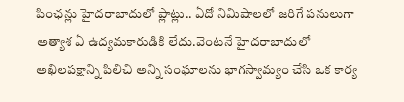పింఛన్లు హైదరాబాదులో ప్లాట్లు.. ఏదో నిమిషాలలో జరిగే పనులుగా అత్యాశ ఏ ఉద్యమకారుడికి లేదు.వెంటనే హైదరాబాదులో అఖిలపక్షాన్ని పిలిచి అన్ని సంఘాలను భాగస్వామ్యం చేసి ఒక కార్య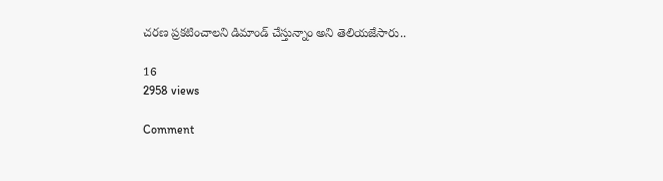చరణ ప్రకటించాలని డిమాండ్ చేస్తున్నాం అని తెలియజేసారు..

16
2958 views

Comment